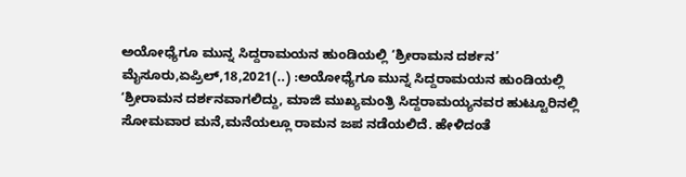ಅಯೋಧ್ಯೆಗೂ ಮುನ್ನ ಸಿದ್ದರಾಮಯನ ಹುಂಡಿಯಲ್ಲಿ ‘ಶ್ರೀರಾಮನ ದರ್ಶನ’ ಮೈಸೂರು,ಏಪ್ರಿಲ್,18,2021(..) :ಅಯೋಧ್ಯೆಗೂ ಮುನ್ನ ಸಿದ್ದರಾಮಯನ ಹುಂಡಿಯಲ್ಲಿ ‘ಶ್ರೀರಾಮನ ದರ್ಶನವಾಗಲಿದ್ದು, ಮಾಜಿ ಮುಖ್ಯಮಂತ್ರಿ ಸಿದ್ದರಾಮಯ್ಯನವರ ಹುಟ್ಟೂರಿನಲ್ಲಿ ಸೋಮವಾರ ಮನೆ,ಮನೆಯಲ್ಲೂ ರಾಮನ ಜಪ ನಡೆಯಲಿದೆ. ಹೇಳಿದಂತೆ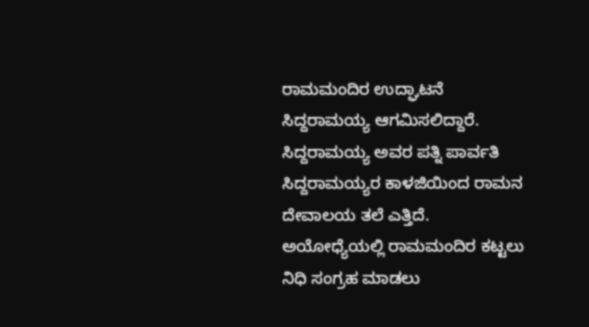ರಾಮಮಂದಿರ ಉದ್ಘಾಟನೆ ಸಿದ್ದರಾಮಯ್ಯ ಆಗಮಿಸಲಿದ್ದಾರೆ. ಸಿದ್ದರಾಮಯ್ಯ ಅವರ ಪತ್ನಿ ಪಾರ್ವತಿ ಸಿದ್ದರಾಮಯ್ಯರ ಕಾಳಜಿಯಿಂದ ರಾಮನ ದೇವಾಲಯ ತಲೆ ಎತ್ತಿದೆ. ಅಯೋಧ್ಯೆಯಲ್ಲಿ ರಾಮಮಂದಿರ ಕಟ್ಟಲು ನಿಧಿ ಸಂಗ್ರಹ ಮಾಡಲು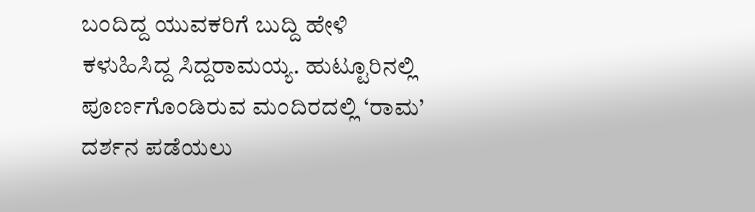ಬಂದಿದ್ದ ಯುವಕರಿಗೆ ಬುದ್ದಿ ಹೇಳಿ ಕಳುಹಿಸಿದ್ದ ಸಿದ್ದರಾಮಯ್ಯ. ಹುಟ್ಟೂರಿನಲ್ಲಿ ಪೂರ್ಣಗೊಂಡಿರುವ ಮಂದಿರದಲ್ಲಿ ‘ರಾಮ’ ದರ್ಶನ ಪಡೆಯಲು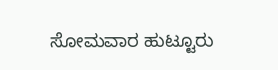ಸೋಮವಾರ ಹುಟ್ಟೂರು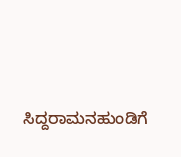ಸಿದ್ದರಾಮನಹುಂಡಿಗೆ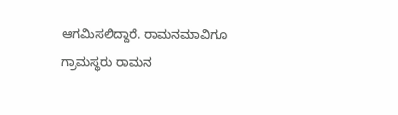ಆಗಮಿಸಲಿದ್ದಾರೆ. ರಾಮನಮಾವಿಗೂ ಗ್ರಾಮಸ್ಥರು ರಾಮನ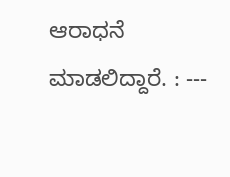ಆರಾಧನೆ ಮಾಡಲಿದ್ದಾರೆ. : ---